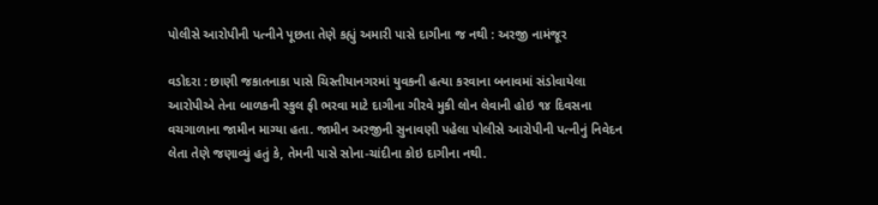પોલીસે આરોપીની પત્નીને પૂછતા તેણે કહ્યું અમારી પાસે દાગીના જ નથી : અરજી નામંજૂર

વડોદરા : છાણી જકાતનાકા પાસે ચિસ્તીયાનગરમાં યુવકની હત્યા કરવાના બનાવમાં સંડોવાયેલા આરોપીએ તેના બાળકની સ્કુલ ફી ભરવા માટે દાગીના ગીરવે મુકી લોન લેવાની હોઇ ૧૪ દિવસના વચગાળાના જામીન માગ્યા હતા. જામીન અરજીની સુનાવણી પહેલા પોલીસે આરોપીની પત્નીનું નિવેદન લેતા તેણે જણાવ્યું હતું કે, તેમની પાસે સોના-ચાંદીના કોઇ દાગીના નથી.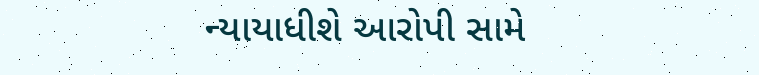ન્યાયાધીશે આરોપી સામે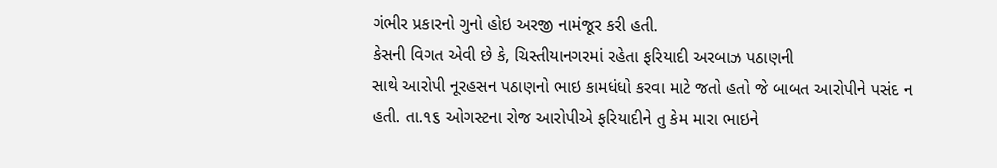ગંભીર પ્રકારનો ગુનો હોઇ અરજી નામંજૂર કરી હતી.
કેસની વિગત એવી છે કે, ચિસ્તીયાનગરમાં રહેતા ફરિયાદી અરબાઝ પઠાણની
સાથે આરોપી નૂરહસન પઠાણનો ભાઇ કામધંધો કરવા માટે જતો હતો જે બાબત આરોપીને પસંદ ન
હતી. તા.૧૬ ઓગસ્ટના રોજ આરોપીએ ફરિયાદીને તુ કેમ મારા ભાઇને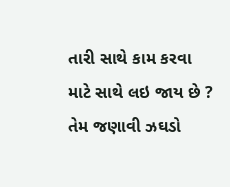તારી સાથે કામ કરવા
માટે સાથે લઇ જાય છે ? તેમ જણાવી ઝઘડો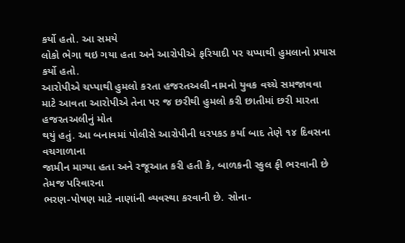કર્યો હતો. આ સમયે
લોકો ભેગા થઇ ગયા હતા અને આરોપીએ ફરિયાદી પર ચપ્પાથી હુમલાનો પ્રયાસ કર્યો હતો.
આરોપીએ ચપ્પાથી હુમલો કરતા હજરતઅલી નામનો યુવક વચ્ચે સમજાવવા
માટે આવતા આરોપીએ તેના પર જ છરીથી હુમલો કરી છાતીમાં છરી મારતા હજરતઅલીનું મોત
થયું હતું. આ બનાવમાં પોલીસે આરોપીની ધરપકડ કર્યા બાદ તેણે ૧૪ દિવસના વચગાળાના
જામીન માગ્યા હતા અને રજૂઆત કરી હતી કે, બાળકની સ્કુલ ફી ભરવાની છે તેમજ પરિવારના
ભરણ-પોષણ માટે નાણાંની વ્યવસ્થા કરવાની છે. સોના-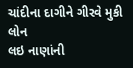ચાંદીના દાગીને ગીરવે મુકી લોન
લઇ નાણાંની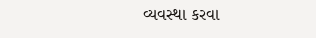વ્યવસ્થા કરવા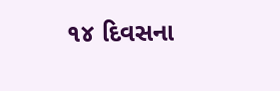૧૪ દિવસના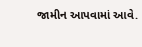જામીન આપવામાં આવે.